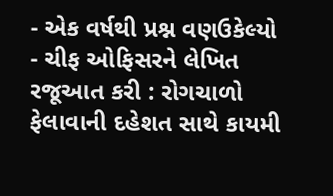- એક વર્ષથી પ્રશ્ન વણઉકેલ્યો
- ચીફ ઓફિસરને લેખિત રજૂઆત કરી : રોગચાળો ફેલાવાની દહેશત સાથે કાયમી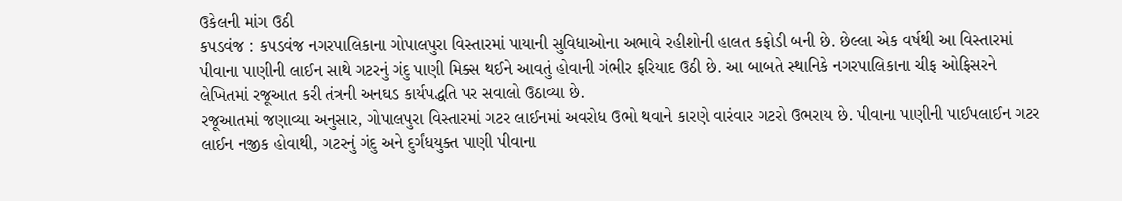ઉકેલની માંગ ઉઠી
કપડવંજ : કપડવંજ નગરપાલિકાના ગોપાલપુરા વિસ્તારમાં પાયાની સુવિધાઓના અભાવે રહીશોની હાલત કફોડી બની છે. છેલ્લા એક વર્ષથી આ વિસ્તારમાં પીવાના પાણીની લાઈન સાથે ગટરનું ગંદુ પાણી મિક્સ થઈને આવતું હોવાની ગંભીર ફરિયાદ ઉઠી છે. આ બાબતે સ્થાનિકે નગરપાલિકાના ચીફ ઓફિસરને લેખિતમાં રજૂઆત કરી તંત્રની અનઘડ કાર્યપદ્ધતિ પર સવાલો ઉઠાવ્યા છે.
રજૂઆતમાં જણાવ્યા અનુસાર, ગોપાલપુરા વિસ્તારમાં ગટર લાઈનમાં અવરોધ ઉભો થવાને કારણે વારંવાર ગટરો ઉભરાય છે. પીવાના પાણીની પાઈપલાઈન ગટર લાઈન નજીક હોવાથી, ગટરનું ગંદુ અને દુર્ગંધયુક્ત પાણી પીવાના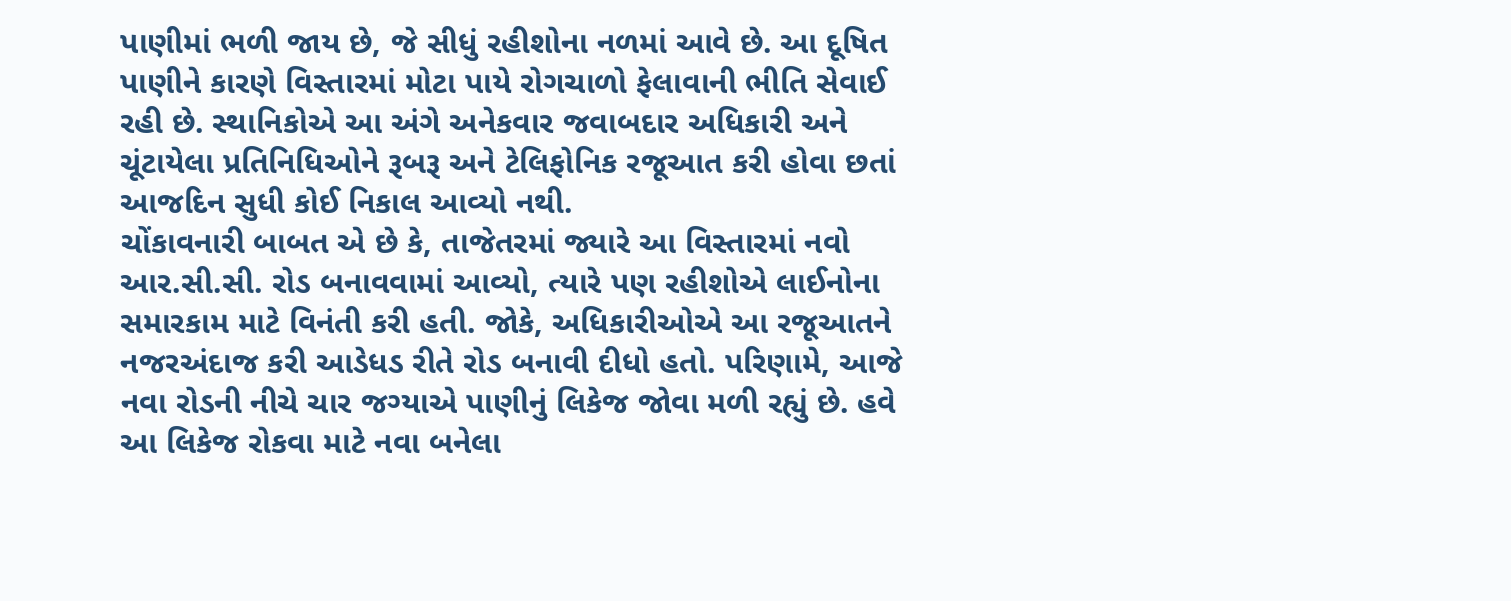પાણીમાં ભળી જાય છે, જે સીધું રહીશોના નળમાં આવે છે. આ દૂષિત પાણીને કારણે વિસ્તારમાં મોટા પાયે રોગચાળો ફેલાવાની ભીતિ સેવાઈ રહી છે. સ્થાનિકોએ આ અંગે અનેકવાર જવાબદાર અધિકારી અને ચૂંટાયેલા પ્રતિનિધિઓને રૂબરૂ અને ટેલિફોનિક રજૂઆત કરી હોવા છતાં આજદિન સુધી કોઈ નિકાલ આવ્યો નથી.
ચોંકાવનારી બાબત એ છે કે, તાજેતરમાં જ્યારે આ વિસ્તારમાં નવો આર.સી.સી. રોડ બનાવવામાં આવ્યો, ત્યારે પણ રહીશોએ લાઈનોના સમારકામ માટે વિનંતી કરી હતી. જોકે, અધિકારીઓએ આ રજૂઆતને નજરઅંદાજ કરી આડેધડ રીતે રોડ બનાવી દીધો હતો. પરિણામે, આજે નવા રોડની નીચે ચાર જગ્યાએ પાણીનું લિકેજ જોવા મળી રહ્યું છે. હવે આ લિકેજ રોકવા માટે નવા બનેલા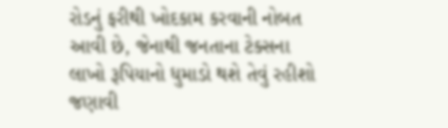રોડનું ફરીથી ખોદકામ કરવાની નોબત આવી છે, જેનાથી જનતાના ટેક્સના લાખો રૂપિયાનો ધુમાડો થશે તેવું રહીશો જણાવી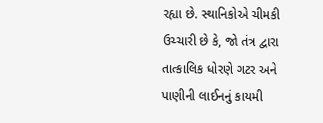રહ્યા છે. સ્થાનિકોએ ચીમકી ઉચ્ચારી છે કે, જો તંત્ર દ્વારા તાત્કાલિક ધોરણે ગટર અને પાણીની લાઈનનું કાયમી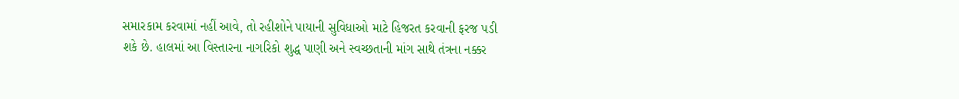સમારકામ કરવામાં નહીં આવે, તો રહીશોને પાયાની સુવિધાઓ માટે હિજરત કરવાની ફરજ પડી શકે છે. હાલમાં આ વિસ્તારના નાગરિકો શુદ્ધ પાણી અને સ્વચ્છતાની માંગ સાથે તંત્રના નક્કર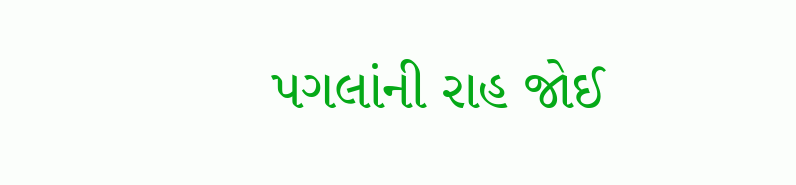પગલાંની રાહ જોઈ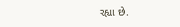રહ્યા છે.